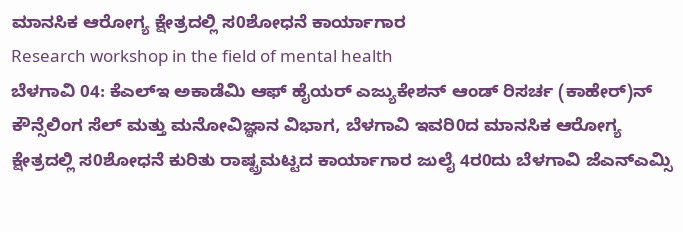ಮಾನಸಿಕ ಆರೋಗ್ಯ ಕ್ಷೇತ್ರದಲ್ಲಿ ಸ0ಶೋಧನೆ ಕಾರ್ಯಾಗಾರ
Research workshop in the field of mental health
ಬೆಳಗಾವಿ 04: ಕೆಎಲ್ಇ ಅಕಾಡೆಮಿ ಆಫ್ ಹೈಯರ್ ಎಜ್ಯುಕೇಶನ್ ಆಂಡ್ ರಿಸರ್ಚ (ಕಾಹೇರ್)ನ್ ಕೌನ್ಸೆಲಿಂಗ ಸೆಲ್ ಮತ್ತು ಮನೋವಿಜ್ಞಾನ ವಿಭಾಗ, ಬೆಳಗಾವಿ ಇವರಿ0ದ ಮಾನಸಿಕ ಆರೋಗ್ಯ ಕ್ಷೇತ್ರದಲ್ಲಿ ಸ0ಶೋಧನೆ ಕುರಿತು ರಾಷ್ಟ್ರಮಟ್ಟದ ಕಾರ್ಯಾಗಾರ ಜುಲೈ 4ರ0ದು ಬೆಳಗಾವಿ ಜೆಎನ್ಎಮ್ಸಿ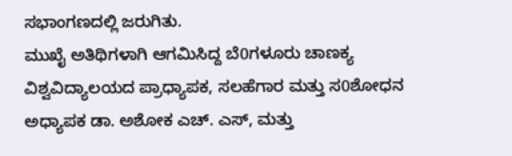ಸಭಾಂಗಣದಲ್ಲಿ ಜರುಗಿತು.
ಮುಖೈ ಅತಿಥಿಗಳಾಗಿ ಆಗಮಿಸಿದ್ದ ಬೆ0ಗಳೂರು ಚಾಣಕ್ಯ ವಿಶ್ವವಿದ್ಯಾಲಯದ ಪ್ರಾಧ್ಯಾಪಕ, ಸಲಹೆಗಾರ ಮತ್ತು ಸ0ಶೋಧನ ಅಧ್ಯಾಪಕ ಡಾ. ಅಶೋಕ ಎಚ್. ಎಸ್, ಮತ್ತು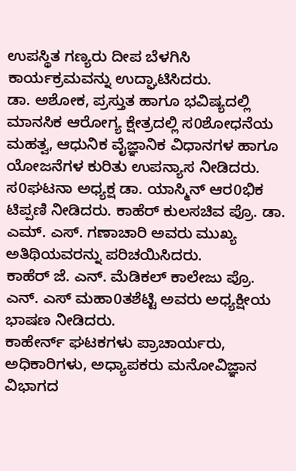ಉಪಸ್ಥಿತ ಗಣ್ಯರು ದೀಪ ಬೆಳಗಿಸಿ ಕಾರ್ಯಕ್ರಮವನ್ನು ಉದ್ಘಾಟಿಸಿದರು.
ಡಾ. ಅಶೋಕ, ಪ್ರಸ್ತುತ ಹಾಗೂ ಭವಿಷ್ಯದಲ್ಲಿ ಮಾನಸಿಕ ಆರೋಗ್ಯ ಕ್ಷೇತ್ರದಲ್ಲಿ ಸ0ಶೋಧನೆಯ ಮಹತ್ವ, ಆಧುನಿಕ ವೈಜ್ಞಾನಿಕ ವಿಧಾನಗಳ ಹಾಗೂ ಯೋಜನೆಗಳ ಕುರಿತು ಉಪನ್ಯಾಸ ನೀಡಿದರು.
ಸ0ಘಟನಾ ಅಧ್ಯಕ್ಷ ಡಾ. ಯಾಸ್ಮಿನ್ ಆರ0ಭಿಕ ಟಿಪ್ಪಣಿ ನೀಡಿದರು. ಕಾಹೆರ್ ಕುಲಸಚಿವ ಪ್ರೊ. ಡಾ. ಎಮ್. ಎಸ್. ಗಣಾಚಾರಿ ಅವರು ಮುಖ್ಯ ಅತಿಥಿಯವರನ್ನು ಪರಿಚಯಿಸಿದರು.
ಕಾಹೆರ್ ಜೆ. ಎನ್. ಮೆಡಿಕಲ್ ಕಾಲೇಜು ಪ್ರೊ. ಎನ್. ಎಸ್ ಮಹಾ0ತಶೆಟ್ಟಿ ಅವರು ಅಧ್ಯಕ್ಷೀಯ ಭಾಷಣ ನೀಡಿದರು.
ಕಾಹೇರ್ನ್ ಘಟಕಗಳು ಪ್ರಾಚಾರ್ಯರು, ಅಧಿಕಾರಿಗಳು, ಅಧ್ಯಾಪಕರು ಮನೋವಿಜ್ಞಾನ ವಿಭಾಗದ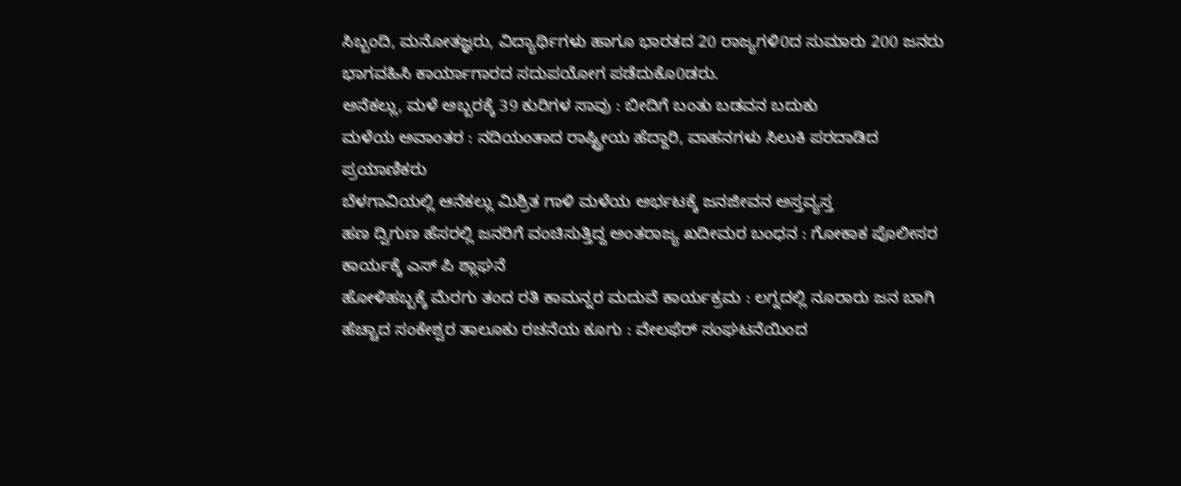ಸಿಬ್ಬಂದಿ, ಮನೋತಜ್ಞರು, ವಿದ್ಯಾರ್ಥಿಗಳು ಹಾಗೂ ಭಾರತದ 20 ರಾಜ್ಯಗಳಿ0ದ ಸುಮಾರು 200 ಜನರು ಭಾಗವಹಿಸಿ ಕಾರ್ಯಾಗಾರದ ಸದುಪಯೋಗ ಪಡೆದುಕೊ0ಡರು.
ಅನೆಕಲ್ಲು, ಮಳೆ ಅಬ್ಬರಕ್ಕೆ 39 ಕುರಿಗಳ ಸಾವು : ಬೀದಿಗೆ ಬಂತು ಬಡವನ ಬದುಕು
ಮಳೆಯ ಅವಾಂತರ : ನದಿಯಂತಾದ ರಾಷ್ಟ್ರೀಯ ಹೆದ್ದಾರಿ, ವಾಹನಗಳು ಸಿಲುಕಿ ಪರದಾಡಿದ ಪ್ರಯಾಣಿಕರು
ಬೆಳಗಾವಿಯಲ್ಲಿ ಆನೆಕಲ್ಲು ಮಿಶ್ರಿತ ಗಾಳಿ ಮಳೆಯ ಅರ್ಭಟಕ್ಕೆ ಜನಜೀವನ ಅಸ್ತವ್ಯಸ್ತ
ಹಣ ದ್ವಿಗುಣ ಹೆಸರಲ್ಲಿ ಜನರಿಗೆ ವಂಚಿಸುತ್ತಿದ್ದ ಅಂತರಾಜ್ಯ ಖದೀಮರ ಬಂಧನ : ಗೋಕಾಕ ಪೊಲೀಸರ ಕಾರ್ಯಕ್ಕೆ ಎಸ್ ಪಿ ಶ್ಲಾಘನೆ
ಹೋಳಿಹಬ್ಬಕ್ಕೆ ಮೆರಗು ತಂದ ರತಿ ಕಾಮನ್ನರ ಮದುವೆ ಕಾರ್ಯಕ್ರಮ : ಲಗ್ನದಲ್ಲಿ ನೂರಾರು ಜನ ಬಾಗಿ
ಹೆಚ್ಚಾದ ಸಂಕೇಶ್ವರ ತಾಲೂಕು ರಚನೆಯ ಕೂಗು : ವೇಲಫೆರ್ ಸಂಘಟನೆಯಿಂದ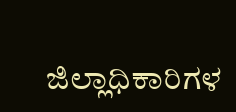ಜಿಲ್ಲಾಧಿಕಾರಿಗಳ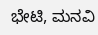ಭೇಟಿ, ಮನವಿ